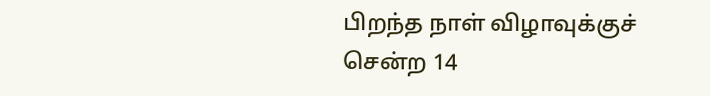பிறந்த நாள் விழாவுக்குச் சென்ற 14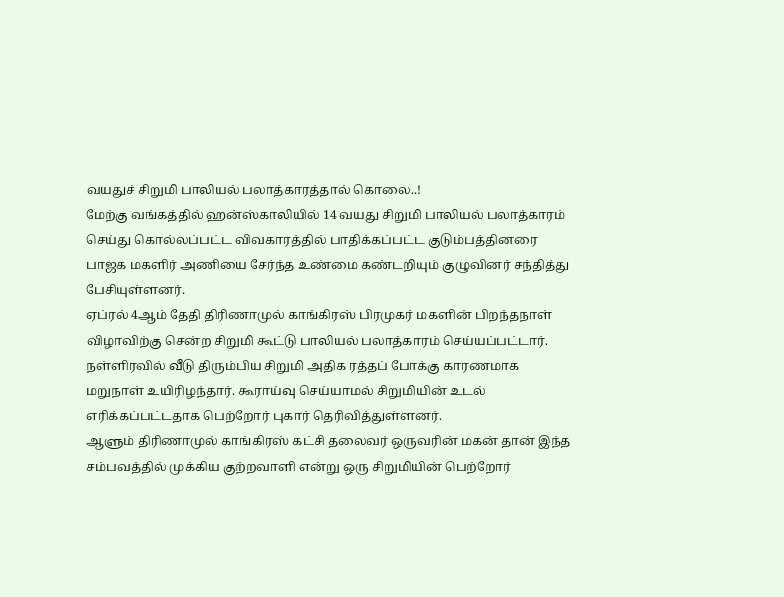வயதுச் சிறுமி பாலியல் பலாத்காரத்தால் கொலை..!
மேற்கு வங்கத்தில் ஹன்ஸ்காலியில் 14 வயது சிறுமி பாலியல் பலாத்காரம் செய்து கொல்லப்பட்ட விவகாரத்தில் பாதிக்கப்பட்ட குடும்பத்தினரை பாஜக மகளிர் அணியை சேர்ந்த உண்மை கண்டறியும் குழுவினர் சந்தித்து பேசியுள்ளனர்.
ஏப்ரல் 4ஆம் தேதி திரிணாமுல் காங்கிரஸ் பிரமுகர் மகளின் பிறந்தநாள் விழாவிற்கு சென்ற சிறுமி கூட்டு பாலியல் பலாத்காரம் செய்யப்பட்டார். நள்ளிரவில் வீடு திரும்பிய சிறுமி அதிக ரத்தப் போக்கு காரணமாக மறுநாள் உயிரிழந்தார். கூராய்வு செய்யாமல் சிறுமியின் உடல் எரிக்கப்பட்டதாக பெற்றோர் புகார் தெரிவித்துள்ளனர்.
ஆளும் திரிணாமுல் காங்கிரஸ் கட்சி தலைவர் ஒருவரின் மகன் தான் இந்த சம்பவத்தில் முக்கிய குற்றவாளி என்று ஒரு சிறுமியின் பெற்றோர்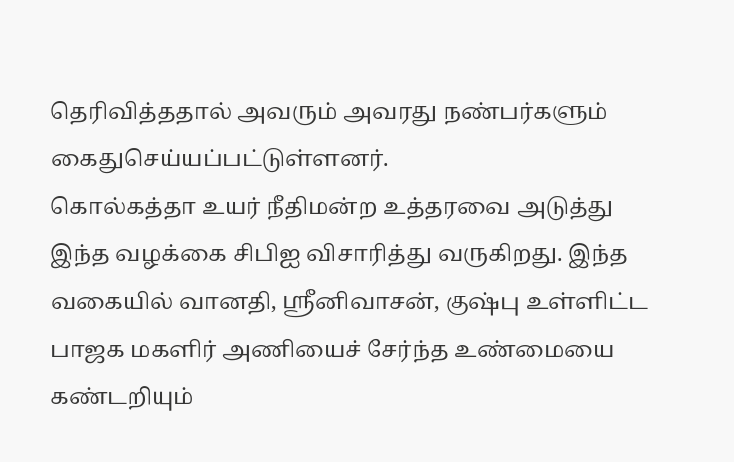தெரிவித்ததால் அவரும் அவரது நண்பர்களும் கைதுசெய்யப்பட்டுள்ளனர்.
கொல்கத்தா உயர் நீதிமன்ற உத்தரவை அடுத்து இந்த வழக்கை சிபிஐ விசாரித்து வருகிறது. இந்த வகையில் வானதி, ஸ்ரீனிவாசன், குஷ்பு உள்ளிட்ட பாஜக மகளிர் அணியைச் சேர்ந்த உண்மையை கண்டறியும்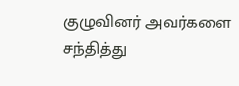குழுவினர் அவர்களை சந்தித்து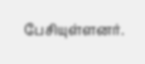பேசியுள்ளனர்.